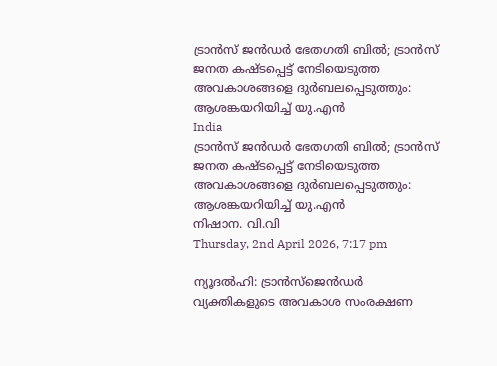ട്രാന്‍സ് ജന്‍ഡര്‍ ഭേതഗതി ബില്‍; ട്രാന്‍സ് ജനത കഷ്ടപ്പെട്ട് നേടിയെടുത്ത അവകാശങ്ങളെ ദുര്‍ബലപ്പെടുത്തും: ആശങ്കയറിയിച്ച് യു.എന്‍
India
ട്രാന്‍സ് ജന്‍ഡര്‍ ഭേതഗതി ബില്‍; ട്രാന്‍സ് ജനത കഷ്ടപ്പെട്ട് നേടിയെടുത്ത അവകാശങ്ങളെ ദുര്‍ബലപ്പെടുത്തും: ആശങ്കയറിയിച്ച് യു.എന്‍
നിഷാന. വി.വി
Thursday, 2nd April 2026, 7:17 pm

ന്യൂദല്‍ഹി: ട്രാന്‍സ്‌ജെന്‍ഡര്‍ വ്യക്തികളുടെ അവകാശ സംരക്ഷണ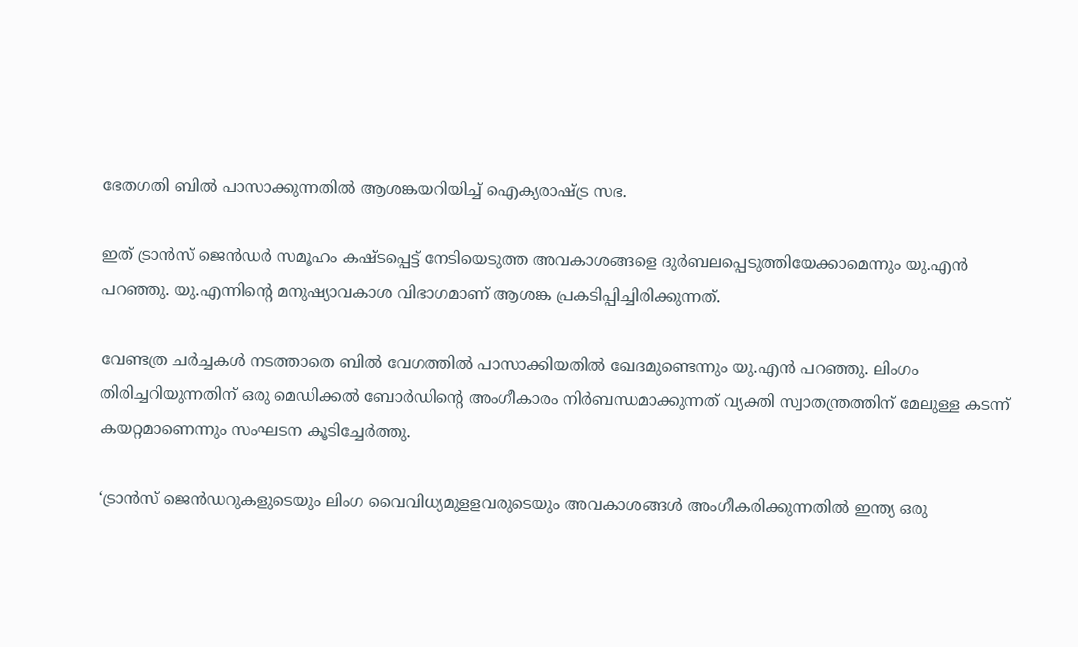ഭേതഗതി ബില്‍ പാസാക്കുന്നതില്‍ ആശങ്കയറിയിച്ച് ഐക്യരാഷ്ട്ര സഭ.

ഇത് ട്രാന്‍സ് ജെന്‍ഡര്‍ സമൂഹം കഷ്ടപ്പെട്ട് നേടിയെടുത്ത അവകാശങ്ങളെ ദുര്‍ബലപ്പെടുത്തിയേക്കാമെന്നും യു.എന്‍ പറഞ്ഞു. യു.എന്നിന്റെ മനുഷ്യാവകാശ വിഭാഗമാണ് ആശങ്ക പ്രകടിപ്പിച്ചിരിക്കുന്നത്.

വേണ്ടത്ര ചര്‍ച്ചകള്‍ നടത്താതെ ബില്‍ വേഗത്തില്‍ പാസാക്കിയതില്‍ ഖേദമുണ്ടെന്നും യു.എന്‍ പറഞ്ഞു. ലിംഗം തിരിച്ചറിയുന്നതിന് ഒരു മെഡിക്കല്‍ ബോര്‍ഡിന്റെ അംഗീകാരം നിര്‍ബന്ധമാക്കുന്നത് വ്യക്തി സ്വാതന്ത്രത്തിന് മേലുള്ള കടന്ന് കയറ്റമാണെന്നും സംഘടന കൂടിച്ചേര്‍ത്തു.

‘ട്രാന്‍സ് ജെന്‍ഡറുകളുടെയും ലിംഗ വൈവിധ്യമുളളവരുടെയും അവകാശങ്ങള്‍ അംഗീകരിക്കുന്നതില്‍ ഇന്ത്യ ഒരു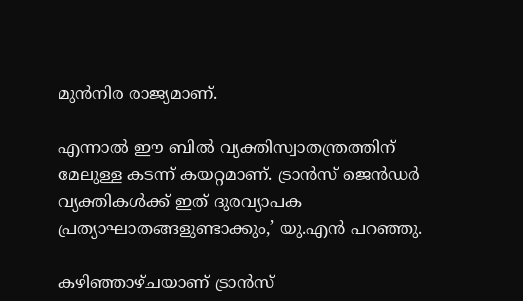മുന്‍നിര രാജ്യമാണ്.

എന്നാല്‍ ഈ ബില്‍ വ്യക്തിസ്വാതന്ത്രത്തിന് മേലുള്ള കടന്ന് കയറ്റമാണ്. ട്രാന്‍സ് ജെന്‍ഡര്‍ വ്യക്തികള്‍ക്ക് ഇത് ദുരവ്യാപക പ്രത്യാഘാതങ്ങളുണ്ടാക്കും,’ യു.എന്‍ പറഞ്ഞു.

കഴിഞ്ഞാഴ്ചയാണ് ട്രാന്‍സ്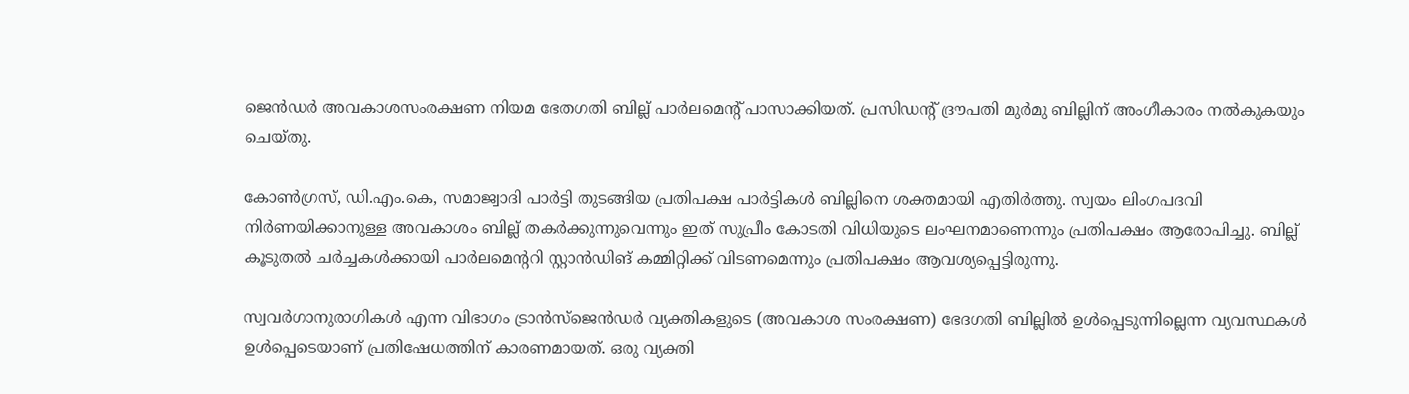ജെന്‍ഡര്‍ അവകാശസംരക്ഷണ നിയമ ഭേതഗതി ബില്ല് പാര്‍ലമെന്റ് പാസാക്കിയത്. പ്രസിഡന്റ് ദ്രൗപതി മുര്‍മു ബില്ലിന് അംഗീകാരം നല്‍കുകയും ചെയ്തു.

കോണ്‍ഗ്രസ്, ഡി.എം.കെ, സമാജ്വാദി പാര്‍ട്ടി തുടങ്ങിയ പ്രതിപക്ഷ പാര്‍ട്ടികള്‍ ബില്ലിനെ ശക്തമായി എതിര്‍ത്തു. സ്വയം ലിംഗപദവി നിര്‍ണയിക്കാനുള്ള അവകാശം ബില്ല് തകര്‍ക്കുന്നുവെന്നും ഇത് സുപ്രീം കോടതി വിധിയുടെ ലംഘനമാണെന്നും പ്രതിപക്ഷം ആരോപിച്ചു. ബില്ല് കൂടുതല്‍ ചര്‍ച്ചകള്‍ക്കായി പാര്‍ലമെന്ററി സ്റ്റാന്‍ഡിങ് കമ്മിറ്റിക്ക് വിടണമെന്നും പ്രതിപക്ഷം ആവശ്യപ്പെട്ടിരുന്നു.

സ്വവര്‍ഗാനുരാഗികള്‍ എന്ന വിഭാഗം ട്രാന്‍സ്‌ജെന്‍ഡര്‍ വ്യക്തികളുടെ (അവകാശ സംരക്ഷണ) ഭേദഗതി ബില്ലില്‍ ഉള്‍പ്പെടുന്നില്ലെന്ന വ്യവസ്ഥകള്‍ ഉള്‍പ്പെടെയാണ് പ്രതിഷേധത്തിന് കാരണമായത്. ഒരു വ്യക്തി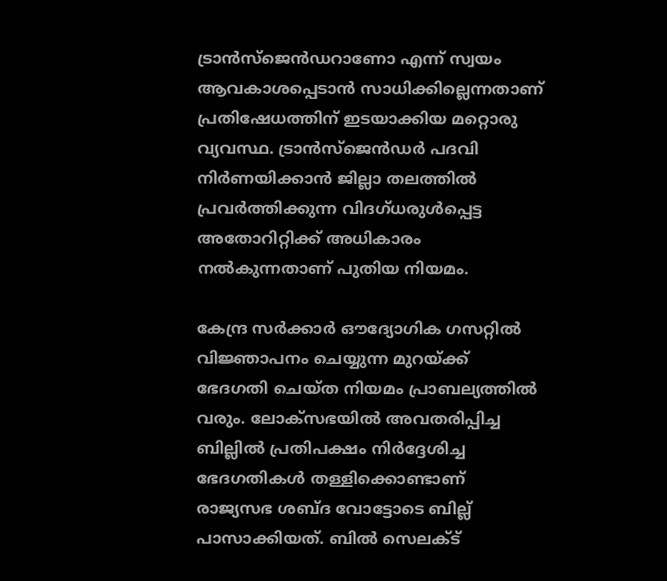ട്രാന്‍സ്‌ജെന്‍ഡറാണോ എന്ന് സ്വയം ആവകാശപ്പെടാന്‍ സാധിക്കില്ലെന്നതാണ് പ്രതിഷേധത്തിന് ഇടയാക്കിയ മറ്റൊരു വ്യവസ്ഥ. ട്രാന്‍സ്ജെന്‍ഡര്‍ പദവി നിര്‍ണയിക്കാന്‍ ജില്ലാ തലത്തില്‍ പ്രവര്‍ത്തിക്കുന്ന വിദഗ്ധരുള്‍പ്പെട്ട അതോറിറ്റിക്ക് അധികാരം നല്‍കുന്നതാണ് പുതിയ നിയമം.

കേന്ദ്ര സര്‍ക്കാര്‍ ഔദ്യോഗിക ഗസറ്റില്‍ വിജ്ഞാപനം ചെയ്യുന്ന മുറയ്ക്ക് ഭേദഗതി ചെയ്ത നിയമം പ്രാബല്യത്തില്‍ വരും. ലോക്സഭയില്‍ അവതരിപ്പിച്ച ബില്ലില്‍ പ്രതിപക്ഷം നിര്‍ദ്ദേശിച്ച ഭേദഗതികള്‍ തള്ളിക്കൊണ്ടാണ് രാജ്യസഭ ശബ്ദ വോട്ടോടെ ബില്ല് പാസാക്കിയത്. ബില്‍ സെലക്ട്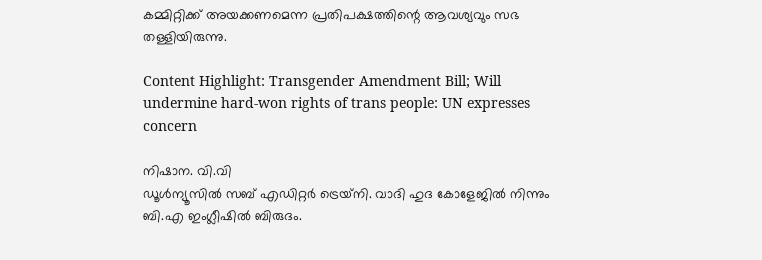കമ്മിറ്റിക്ക് അയക്കണമെന്ന പ്രതിപക്ഷത്തിന്റെ ആവശ്യവും സഭ തള്ളിയിരുന്നു.

Content Highlight: Transgender Amendment Bill; Will undermine hard-won rights of trans people: UN expresses concern

നിഷാന. വി.വി
ഡൂള്‍ന്യൂസില്‍ സബ് എഡിറ്റര്‍ ട്രെയ്‌നി. വാദി ഹുദ കോളേജില്‍ നിന്നും ബി.എ ഇംഗ്ലീഷില്‍ ബിരുദം.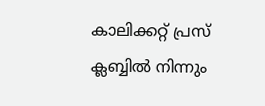കാലിക്കറ്റ് പ്രസ് ക്ലബ്ബില്‍ നിന്നും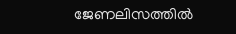ജേണലിസത്തില്‍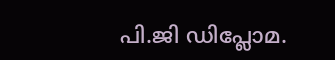പി.ജി ഡിപ്ലോമ.